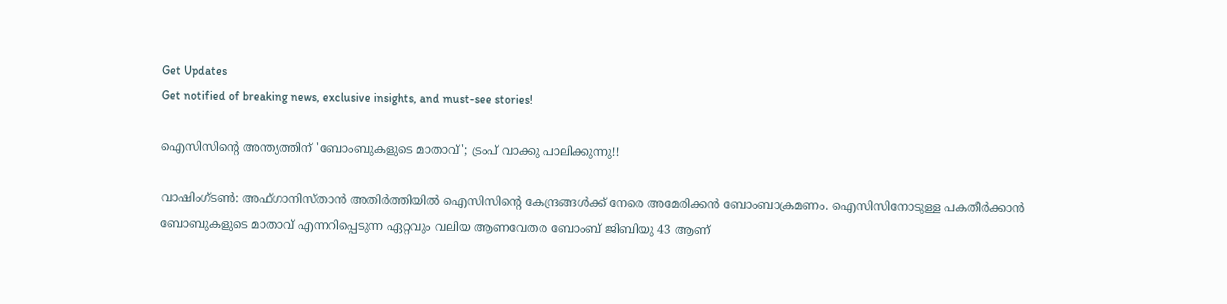Get Updates
Get notified of breaking news, exclusive insights, and must-see stories!

ഐസിസിന്റെ അന്ത്യത്തിന് 'ബോംബുകളുടെ മാതാവ്'; ട്രംപ് വാക്കു പാലിക്കുന്നു!!

വാഷിംഗ്ടണ്‍: അഫ്ഗാനിസ്താന്‍ അതിര്‍ത്തിയില്‍ ഐസിസിന്റെ കേന്ദ്രങ്ങള്‍ക്ക് നേരെ അമേരിക്കന്‍ ബോംബാക്രമണം. ഐസിസിനോടുള്ള പകതീര്‍ക്കാന്‍ ബോബുകളുടെ മാതാവ് എന്നറിപ്പെടുന്ന ഏറ്റവും വലിയ ആണവേതര ബോംബ് ജിബിയു 43 ആണ്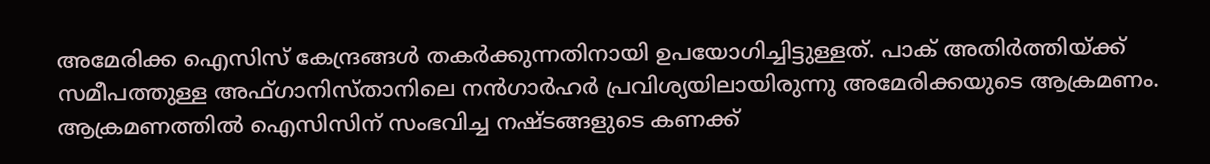അമേരിക്ക ഐസിസ് കേന്ദ്രങ്ങള്‍ തകര്‍ക്കുന്നതിനായി ഉപയോഗിച്ചിട്ടുള്ളത്. പാക് അതിര്‍ത്തിയ്ക്ക് സമീപത്തുള്ള അഫ്ഗാനിസ്താനിലെ നന്‍ഗാര്‍ഹര്‍ പ്രവിശ്യയിലായിരുന്നു അമേരിക്കയുടെ ആക്രമണം. ആക്രമണത്തില്‍ ഐസിസിന് സംഭവിച്ച നഷ്ടങ്ങളുടെ കണക്ക്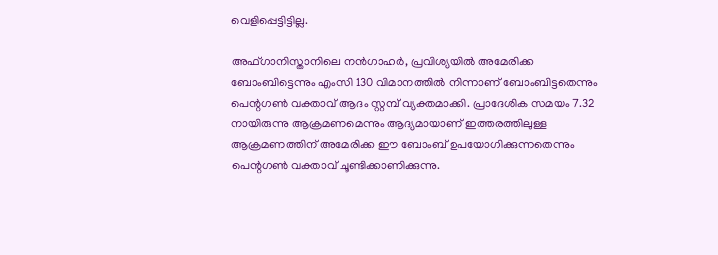വെളിപ്പെട്ടിട്ടില്ല.

അഫ്ഗാനിസ്താനിലെ നന്‍ഗാഹര്‍, പ്രവിശ്യയില്‍ അമേരിക്ക ബോംബിട്ടെന്നും എംസി 130 വിമാനത്തില്‍ നിന്നാണ് ബോംബിട്ടതെന്നും പെന്റഗണ്‍ വക്താവ് ആദം സ്റ്റമ്പ് വ്യക്തമാക്കി. പ്രാദേശിക സമയം 7.32 നായിരുന്നു ആക്രമണമെന്നും ആദ്യമായാണ് ഇത്തരത്തിലുള്ള ആക്രമണത്തിന് അമേരിക്ക ഈ ബോംബ് ഉപയോഗിക്കുന്നതെന്നും പെന്റഗണ്‍ വക്താവ് ചൂണ്ടിക്കാണിക്കുന്നു.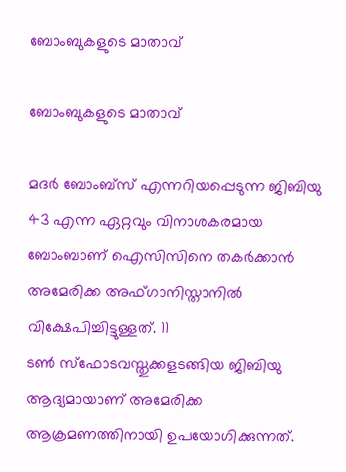ബോംബുകളുടെ മാതാവ്

ബോംബുകളുടെ മാതാവ്

മദര്‍ ബോംബ്‌സ് എന്നറിയപ്പെടുന്ന ജിബിയു 43 എന്ന ഏറ്റവും വിനാശകരമായ ബോംബാണ് ഐസിസിനെ തകര്‍ക്കാന്‍ അമേരിക്ക അഫ്ഗാനിസ്താനില്‍ വിക്ഷേപിച്ചിട്ടുള്ളത്. 11
ടണ്‍ സ്‌ഫോടവസ്തുക്കളടങ്ങിയ ജിബിയു ആദ്യമായാണ് അമേരിക്ക ആക്രമണത്തിനായി ഉപയോഗിക്കുന്നത്.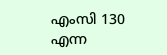എംസി 130 എന്ന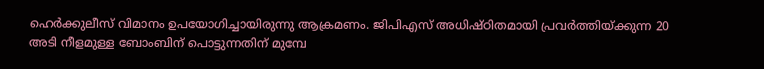ഹെര്‍ക്കുലീസ് വിമാനം ഉപയോഗിച്ചായിരുന്നു ആക്രമണം. ജിപിഎസ് അധിഷ്ഠിതമായി പ്രവര്‍ത്തിയ്ക്കുന്ന 20 അടി നീളമുള്ള ബോംബിന് പൊട്ടുന്നതിന് മുമ്പേ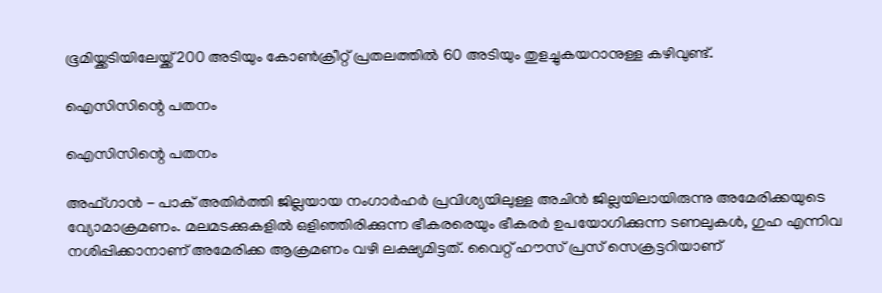ഭൂമിയ്ക്കടിയിലേയ്ക്ക് 200 അടിയും കോണ്‍ക്രീറ്റ് പ്രതലത്തില്‍ 60 അടിയും തുളച്ചുകയറാനുള്ള കഴിവുണ്ട്.

ഐസിസിന്റെ പതനം

ഐസിസിന്റെ പതനം

അഫ്ഗാന്‍ - പാക് അതിര്‍ത്തി ജില്ലയായ നംഗാര്‍ഹര്‍ പ്രവിശ്യയിലുള്ള അചിന്‍ ജില്ലയിലായിരുന്നു അമേരിക്കയുടെ വ്യോമാക്രമണം. മലമടക്കുകളില്‍ ഒളിഞ്ഞിരിക്കുന്ന ഭീകരരെയും ഭീകരര്‍ ഉപയോഗിക്കുന്ന ടണലുകള്‍, ഗുഹ എന്നിവ നശിപ്പിക്കാനാണ് അമേരിക്ക ആക്രമണം വഴി ലക്ഷ്യമിട്ടത്. വൈറ്റ് ഹൗസ് പ്രസ് സെക്രട്ടറിയാണ്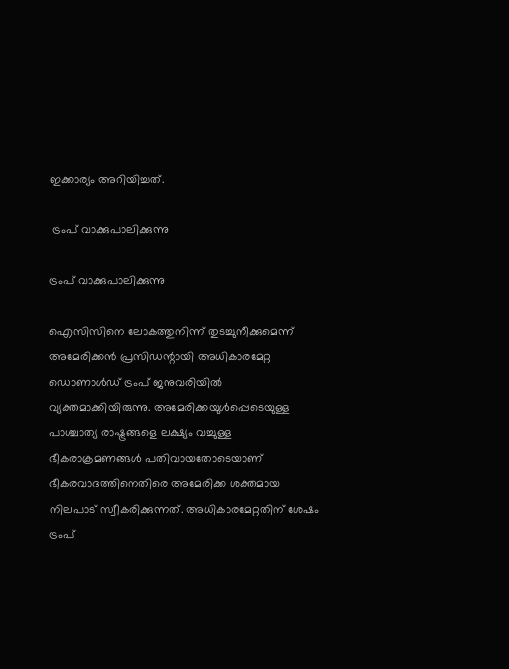ഇക്കാര്യം അറിയിച്ചത്.

 ട്രംപ് വാക്കുപാലിക്കുന്നു

ട്രംപ് വാക്കുപാലിക്കുന്നു

ഐസിസിനെ ലോകത്തുനിന്ന് തുടച്ചുനീക്കുമെന്ന് അമേരിക്കന്‍ പ്രസിഡന്റായി അധികാരമേറ്റ ഡൊണാള്‍ഡ് ട്രംപ് ജനുവരിയില്‍ വ്യക്തമാക്കിയിരുന്നു. അമേരിക്കയുള്‍പ്പെടെയുള്ള പാശ്ചാത്യ രാഷ്ട്രങ്ങളെ ലക്ഷ്യം വച്ചുള്ള ഭീകരാക്രമണങ്ങള്‍ പതിവായതോടെയാണ് ഭീകരവാദത്തിനെതിരെ അമേരിക്ക ശക്തമായ നിലപാട് സ്വീകരിക്കുന്നത്. അധികാരമേറ്റതിന് ശേഷം ട്രംപ്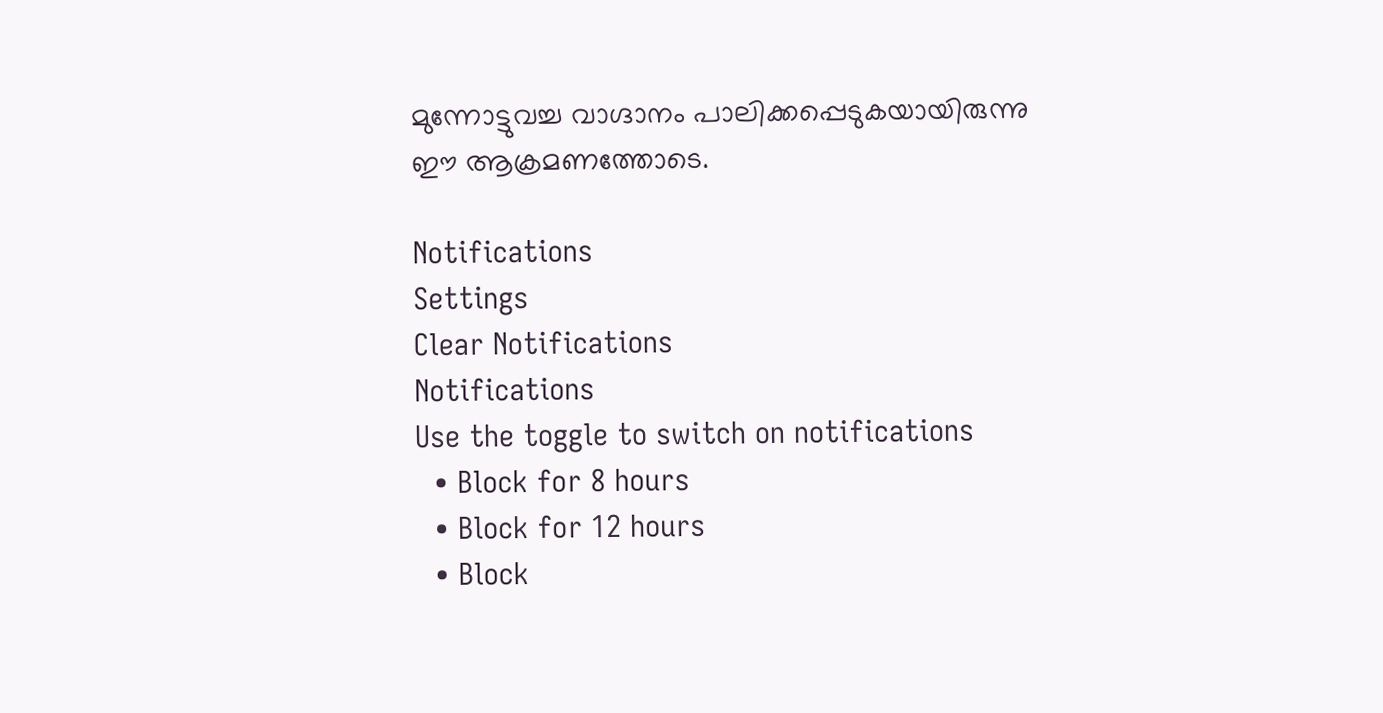മുന്നോട്ടുവച്ച വാഗ്ദാനം പാലിക്കപ്പെടുകയായിരുന്നു ഈ ആക്രമണത്തോടെ.

Notifications
Settings
Clear Notifications
Notifications
Use the toggle to switch on notifications
  • Block for 8 hours
  • Block for 12 hours
  • Block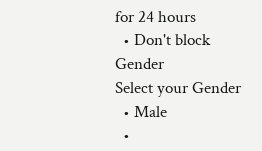for 24 hours
  • Don't block
Gender
Select your Gender
  • Male
  •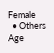Female
  • Others
Age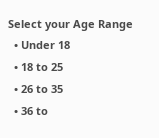Select your Age Range
  • Under 18
  • 18 to 25
  • 26 to 35
  • 36 to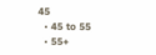45
  • 45 to 55
  • 55+